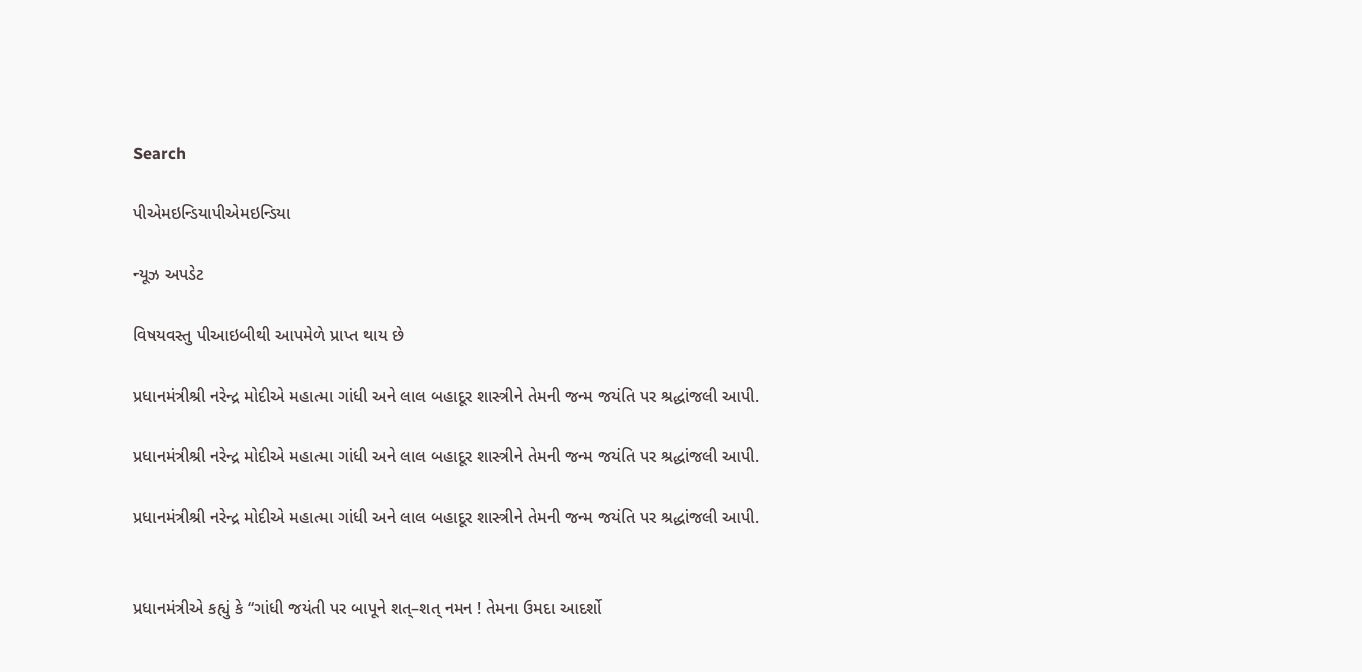Search

પીએમઇન્ડિયાપીએમઇન્ડિયા

ન્યૂઝ અપડેટ

વિષયવસ્તુ પીઆઇબીથી આપમેળે પ્રાપ્ત થાય છે

પ્રધાનમંત્રીશ્રી નરેન્દ્ર મોદીએ મહાત્મા ગાંધી અને લાલ બહાદૂર શાસ્ત્રીને તેમની જન્મ જયંતિ પર શ્રદ્ધાંજલી આપી.

પ્રધાનમંત્રીશ્રી નરેન્દ્ર મોદીએ મહાત્મા ગાંધી અને લાલ બહાદૂર શાસ્ત્રીને તેમની જન્મ જયંતિ પર શ્રદ્ધાંજલી આપી.

પ્રધાનમંત્રીશ્રી નરેન્દ્ર મોદીએ મહાત્મા ગાંધી અને લાલ બહાદૂર શાસ્ત્રીને તેમની જન્મ જયંતિ પર શ્રદ્ધાંજલી આપી.


પ્રધાનમંત્રીએ કહ્યું કે “ગાંધી જયંતી પર બાપૂને શત્–શત્ નમન ! તેમના ઉમદા આદર્શો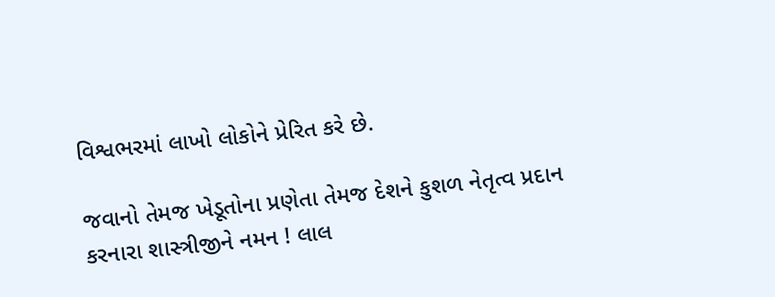વિશ્વભરમાં લાખો લોકોને પ્રેરિત કરે છે.

જવાનો તેમજ ખેડૂતોના પ્રણેતા તેમજ દેશને કુશળ નેતૃત્વ પ્રદાન કરનારા શાસ્ત્રીજીને નમન ! લાલ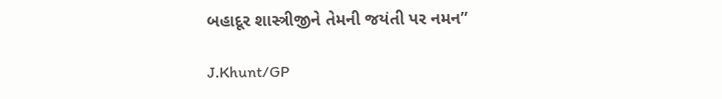બહાદૂર શાસ્ત્રીજીને તેમની જયંતી પર નમન”

J.Khunt/GP